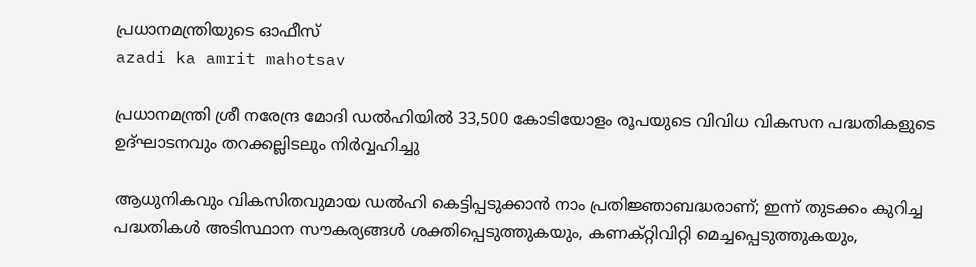പ്രധാനമന്ത്രിയുടെ ഓഫീസ്‌
azadi ka amrit mahotsav

പ്രധാനമന്ത്രി ശ്രീ നരേന്ദ്ര മോദി ഡൽഹിയിൽ 33,500 കോടിയോളം രൂപയുടെ വിവിധ വികസന പദ്ധതികളുടെ ഉദ്ഘാടനവും തറക്കല്ലിടലും നിർവ്വഹിച്ചു

ആധുനികവും വികസിതവുമായ ഡൽഹി കെട്ടിപ്പടുക്കാൻ നാം പ്രതിജ്ഞാബദ്ധരാണ്; ഇന്ന് തുടക്കം കുറിച്ച പദ്ധതികൾ അടിസ്ഥാന സൗകര്യങ്ങൾ ശക്തിപ്പെടുത്തുകയും, കണക്റ്റിവിറ്റി മെച്ചപ്പെടുത്തുകയും,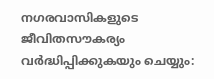നഗരവാസികളുടെ ജീവിതസൗകര്യം വർദ്ധിപ്പിക്കുകയും ചെയ്യും: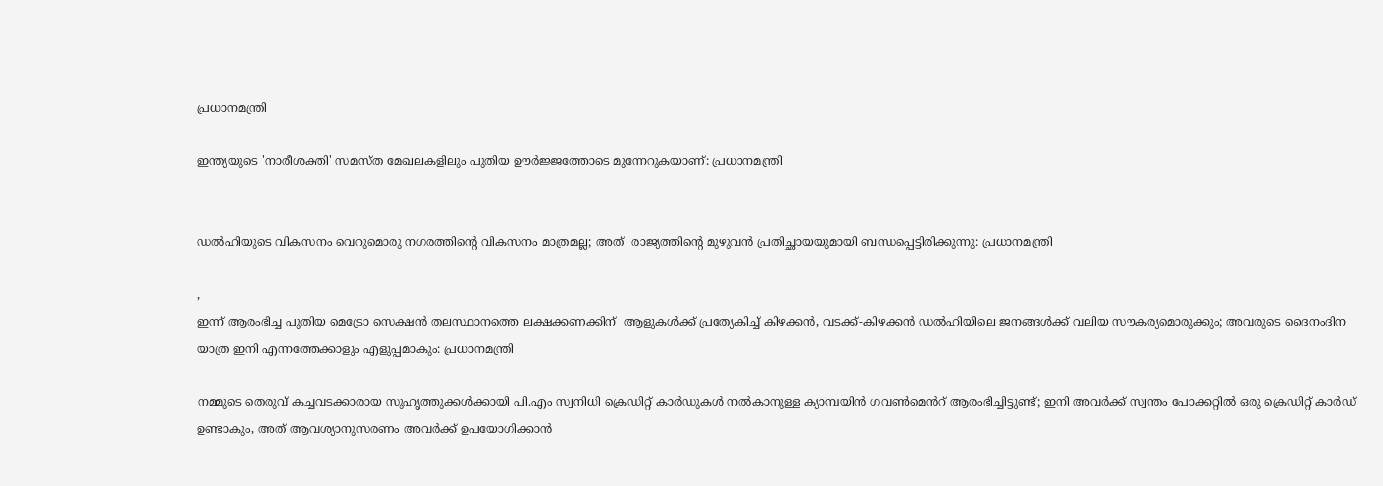പ്രധാനമന്ത്രി

ഇന്ത്യയുടെ 'നാരീശക്തി' സമസ്ത മേഖലകളിലും പുതിയ ഊർജ്ജത്തോടെ മുന്നേറുകയാണ്: പ്രധാനമന്ത്രി


ഡൽഹിയുടെ വികസനം വെറുമൊരു നഗരത്തിന്റെ വികസനം മാത്രമല്ല; അത്  രാജ്യത്തിന്റെ മുഴുവൻ പ്രതിച്ഛായയുമായി ബന്ധപ്പെട്ടിരിക്കുന്നു: പ്രധാനമന്ത്രി

,
ഇന്ന് ആരംഭിച്ച പുതിയ മെട്രോ സെക്ഷൻ തലസ്ഥാനത്തെ ലക്ഷക്കണക്കിന്  ആളുകൾക്ക് പ്രത്യേകിച്ച് കിഴക്കൻ, വടക്ക്-കിഴക്കൻ ഡൽഹിയിലെ ജനങ്ങൾക്ക് വലിയ സൗകര്യമൊരുക്കും; അവരുടെ ദൈനംദിന യാത്ര ഇനി എന്നത്തേക്കാളും എളുപ്പമാകും: പ്രധാനമന്ത്രി

നമ്മുടെ തെരുവ് കച്ചവടക്കാരായ സുഹൃത്തുക്കൾക്കായി പി.എം സ്വനിധി ക്രെഡിറ്റ് കാർഡുകൾ നൽകാനുള്ള ക്യാമ്പയിൻ ഗവൺമെൻറ് ആരംഭിച്ചിട്ടുണ്ട്; ഇനി അവർക്ക് സ്വന്തം പോക്കറ്റിൽ ഒരു ക്രെഡിറ്റ് കാർഡ് ഉണ്ടാകും, അത് ആവശ്യാനുസരണം അവർക്ക് ഉപയോഗിക്കാൻ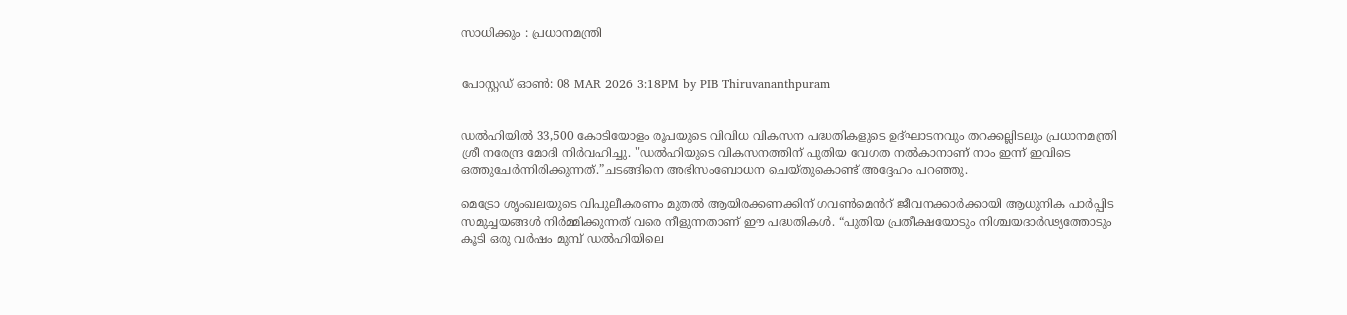സാധിക്കും : പ്രധാനമന്ത്രി


പോസ്റ്റഡ് ഓണ്‍: 08 MAR 2026 3:18PM by PIB Thiruvananthpuram


ഡൽഹിയിൽ 33,500 കോടിയോളം രൂപയുടെ വിവിധ വികസന പദ്ധതികളുടെ ഉദ്ഘാടനവും തറക്കല്ലിടലും പ്രധാനമന്ത്രി ശ്രീ നരേന്ദ്ര മോദി നിർവഹിച്ചു. "ഡൽഹിയുടെ വികസനത്തിന് പുതിയ വേഗത നൽകാനാണ് നാം ഇന്ന് ഇവിടെ ഒത്തുചേർന്നിരിക്കുന്നത്.”ചടങ്ങിനെ അഭിസംബോധന ചെയ്തുകൊണ്ട് അദ്ദേഹം പറഞ്ഞു.

മെട്രോ ശൃംഖലയുടെ വിപുലീകരണം മുതൽ ആയിരക്കണക്കിന് ഗവൺമെൻറ് ജീവനക്കാർക്കായി ആധുനിക പാർപ്പിട സമുച്ചയങ്ങൾ നിർമ്മിക്കുന്നത് വരെ നീളുന്നതാണ് ഈ പദ്ധതികൾ. “പുതിയ പ്രതീക്ഷയോടും നിശ്ചയദാർഢ്യത്തോടും കൂടി ഒരു വർഷം മുമ്പ് ഡൽഹിയിലെ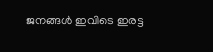ജനങ്ങൾ ഇവിടെ ഇരട്ട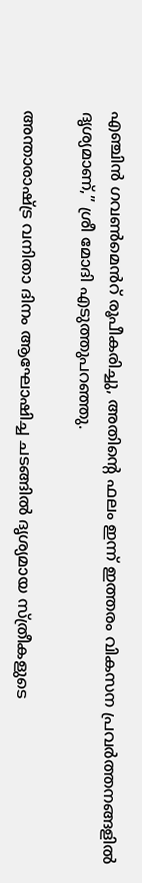എഞ്ചിൻ ഗവൺമെൻറ് രൂപീകരിച്ചു, അതിന്റെ ഫലം ഇന്ന് ഇത്തരം വികസന പ്രവർത്തനങ്ങളിൽ ദൃശ്യമാണ്,” ശ്രീ മോദി എടുത്തുപറഞ്ഞു.

അന്താരാഷ്ട്ര വനിതാ ദിനം ആഘോഷിച്ച ചടങ്ങിൽ ദൃശ്യമായ സ്ത്രീകളുടെ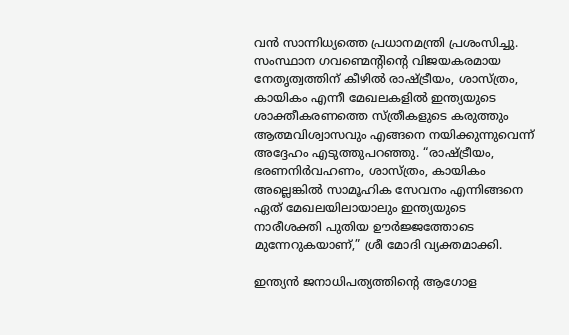വൻ സാന്നിധ്യത്തെ പ്രധാനമന്ത്രി പ്രശംസിച്ചു. സംസ്ഥാന ഗവണ്മെന്റിന്റെ വിജയകരമായ നേതൃത്വത്തിന് കീഴിൽ രാഷ്ട്രീയം, ശാസ്ത്രം, കായികം എന്നീ മേഖലകളിൽ ഇന്ത്യയുടെ ശാക്തീകരണത്തെ സ്ത്രീകളുടെ കരുത്തും ആത്മവിശ്വാസവും എങ്ങനെ നയിക്കുന്നുവെന്ന് അദ്ദേഹം എടുത്തുപറഞ്ഞു. “രാഷ്ട്രീയം, ഭരണനിർവഹണം, ശാസ്ത്രം, കായികം അല്ലെങ്കിൽ സാമൂഹിക സേവനം എന്നിങ്ങനെ ഏത് മേഖലയിലായാലും ഇന്ത്യയുടെ നാരീശക്തി പുതിയ ഊർജ്ജത്തോടെ മുന്നേറുകയാണ്,” ശ്രീ മോദി വ്യക്തമാക്കി.

ഇന്ത്യൻ ജനാധിപത്യത്തിന്റെ ആഗോള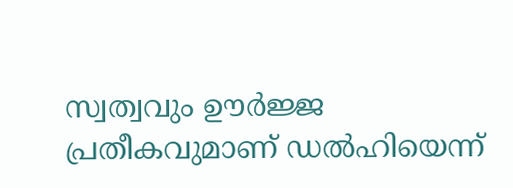സ്വത്വവും ഊർജ്ജ പ്രതീകവുമാണ് ഡൽഹിയെന്ന്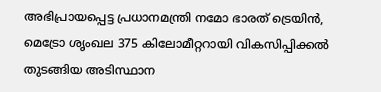അഭിപ്രായപ്പെട്ട പ്രധാനമന്ത്രി നമോ ഭാരത് ട്രെയിൻ, മെട്രോ ശൃംഖല 375 കിലോമീറ്ററായി വികസിപ്പിക്കൽ തുടങ്ങിയ അടിസ്ഥാന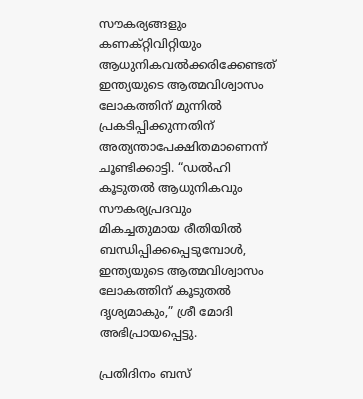സൗകര്യങ്ങളും കണക്റ്റിവിറ്റിയും ആധുനികവൽക്കരിക്കേണ്ടത് ഇന്ത്യയുടെ ആത്മവിശ്വാസം ലോകത്തിന് മുന്നിൽ പ്രകടിപ്പിക്കുന്നതിന് അത്യന്താപേക്ഷിതമാണെന്ന് ചൂണ്ടിക്കാട്ടി. “ഡൽഹി കൂടുതൽ ആധുനികവും സൗകര്യപ്രദവും മികച്ചതുമായ രീതിയിൽ ബന്ധിപ്പിക്കപ്പെടുമ്പോൾ, ഇന്ത്യയുടെ ആത്മവിശ്വാസം ലോകത്തിന് കൂടുതൽ ദൃശ്യമാകും,” ശ്രീ മോദി അഭിപ്രായപ്പെട്ടു.

പ്രതിദിനം ബസ്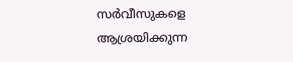സർവീസുകളെ ആശ്രയിക്കുന്ന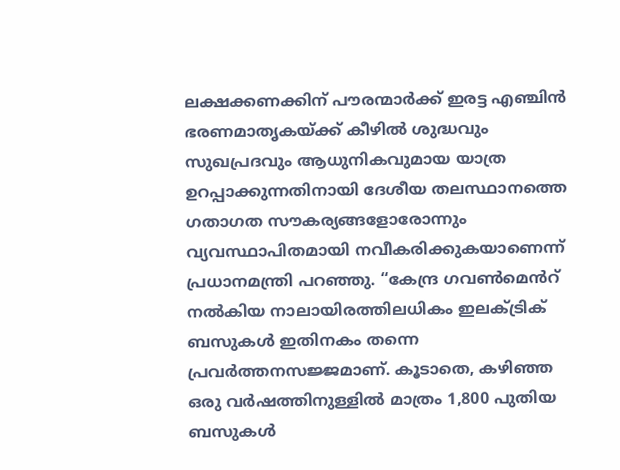ലക്ഷക്കണക്കിന് പൗരന്മാർക്ക് ഇരട്ട എഞ്ചിൻ ഭരണമാതൃകയ്ക്ക് കീഴിൽ ശുദ്ധവും സുഖപ്രദവും ആധുനികവുമായ യാത്ര ഉറപ്പാക്കുന്നതിനായി ദേശീയ തലസ്ഥാനത്തെ ഗതാഗത സൗകര്യങ്ങളോരോന്നും വ്യവസ്ഥാപിതമായി നവീകരിക്കുകയാണെന്ന് പ്രധാനമന്ത്രി പറഞ്ഞു. “കേന്ദ്ര ഗവൺമെൻറ് നൽകിയ നാലായിരത്തിലധികം ഇലക്ട്രിക് ബസുകൾ ഇതിനകം തന്നെ പ്രവർത്തനസജ്ജമാണ്. കൂടാതെ, കഴിഞ്ഞ ഒരു വർഷത്തിനുള്ളിൽ മാത്രം 1,800 പുതിയ ബസുകൾ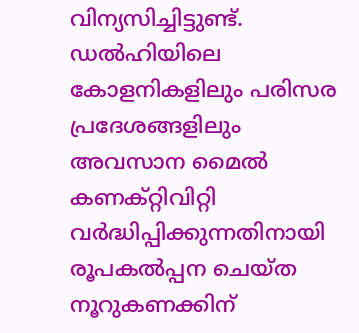വിന്യസിച്ചിട്ടുണ്ട്. ഡൽഹിയിലെ കോളനികളിലും പരിസര പ്രദേശങ്ങളിലും അവസാന മൈൽ കണക്റ്റിവിറ്റി വർദ്ധിപ്പിക്കുന്നതിനായി രൂപകൽപ്പന ചെയ്ത നൂറുകണക്കിന്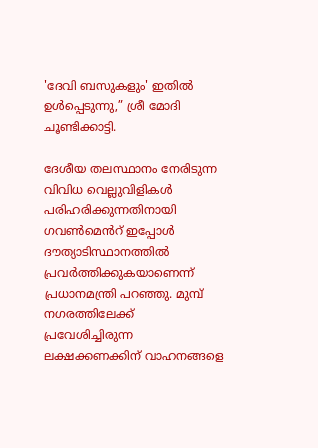'ദേവി ബസുകളും' ഇതിൽ ഉൾപ്പെടുന്നു,” ശ്രീ മോദി ചൂണ്ടിക്കാട്ടി.

ദേശീയ തലസ്ഥാനം നേരിടുന്ന വിവിധ വെല്ലുവിളികൾ പരിഹരിക്കുന്നതിനായി ഗവൺമെൻറ് ഇപ്പോൾ ദൗത്യാടിസ്ഥാനത്തിൽ  പ്രവർത്തിക്കുകയാണെന്ന് പ്രധാനമന്ത്രി പറഞ്ഞു. മുമ്പ് നഗരത്തിലേക്ക് പ്രവേശിച്ചിരുന്ന ലക്ഷക്കണക്കിന് വാഹനങ്ങളെ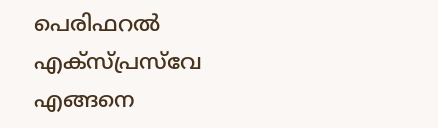പെരിഫറൽ എക്‌സ്‌പ്രസ്‌വേ എങ്ങനെ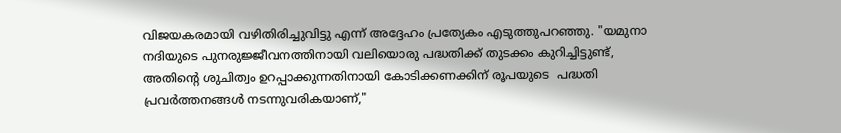വിജയകരമായി വഴിതിരിച്ചുവിട്ടു എന്ന് അദ്ദേഹം പ്രത്യേകം എടുത്തുപറഞ്ഞു. "യമുനാ നദിയുടെ പുനരുജ്ജീവനത്തിനായി വലിയൊരു പദ്ധതിക്ക് തുടക്കം കുറിച്ചിട്ടുണ്ട്, അതിന്റെ ശുചിത്വം ഉറപ്പാക്കുന്നതിനായി കോടിക്കണക്കിന് രൂപയുടെ  പദ്ധതി പ്രവർത്തനങ്ങൾ നടന്നുവരികയാണ്,"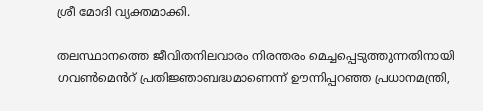ശ്രീ മോദി വ്യക്തമാക്കി.

തലസ്ഥാനത്തെ ജീവിതനിലവാരം നിരന്തരം മെച്ചപ്പെടുത്തുന്നതിനായി ഗവൺമെൻറ് പ്രതിജ്ഞാബദ്ധമാണെന്ന് ഊന്നിപ്പറഞ്ഞ പ്രധാനമന്ത്രി,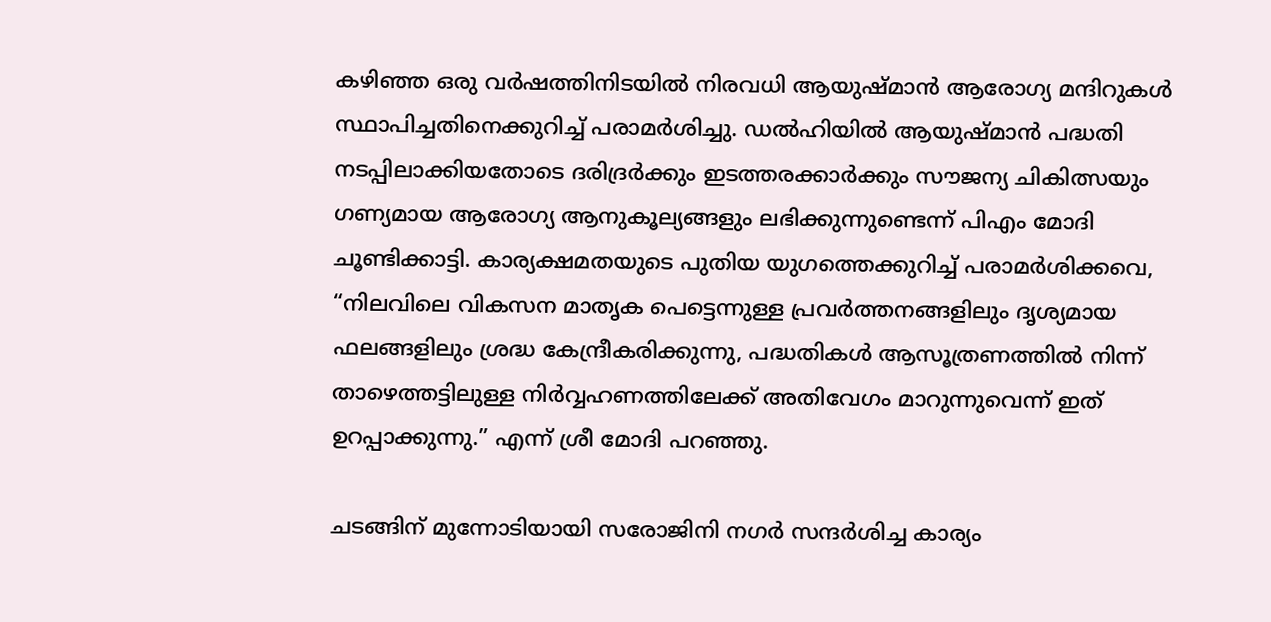കഴിഞ്ഞ ഒരു വർഷത്തിനിടയിൽ നിരവധി ആയുഷ്മാൻ ആരോഗ്യ മന്ദിറുകൾ സ്ഥാപിച്ചതിനെക്കുറിച്ച് പരാമർശിച്ചു. ഡൽഹിയിൽ ആയുഷ്മാൻ പദ്ധതി നടപ്പിലാക്കിയതോടെ ദരിദ്രർക്കും ഇടത്തരക്കാർക്കും സൗജന്യ ചികിത്സയും ഗണ്യമായ ആരോഗ്യ ആനുകൂല്യങ്ങളും ലഭിക്കുന്നുണ്ടെന്ന് പിഎം മോദി ചൂണ്ടിക്കാട്ടി. കാര്യക്ഷമതയുടെ പുതിയ യുഗത്തെക്കുറിച്ച് പരാമർശിക്കവെ, “നിലവിലെ വികസന മാതൃക പെട്ടെന്നുള്ള പ്രവർത്തനങ്ങളിലും ദൃശ്യമായ ഫലങ്ങളിലും ശ്രദ്ധ കേന്ദ്രീകരിക്കുന്നു, പദ്ധതികൾ ആസൂത്രണത്തിൽ നിന്ന് താഴെത്തട്ടിലുള്ള നിർവ്വഹണത്തിലേക്ക് അതിവേഗം മാറുന്നുവെന്ന് ഇത് ഉറപ്പാക്കുന്നു.” എന്ന് ശ്രീ മോദി പറഞ്ഞു.

ചടങ്ങിന് മുന്നോടിയായി സരോജിനി നഗർ സന്ദർശിച്ച കാര്യം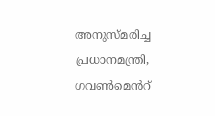അനുസ്മരിച്ച പ്രധാനമന്ത്രി, ഗവൺമെൻറ്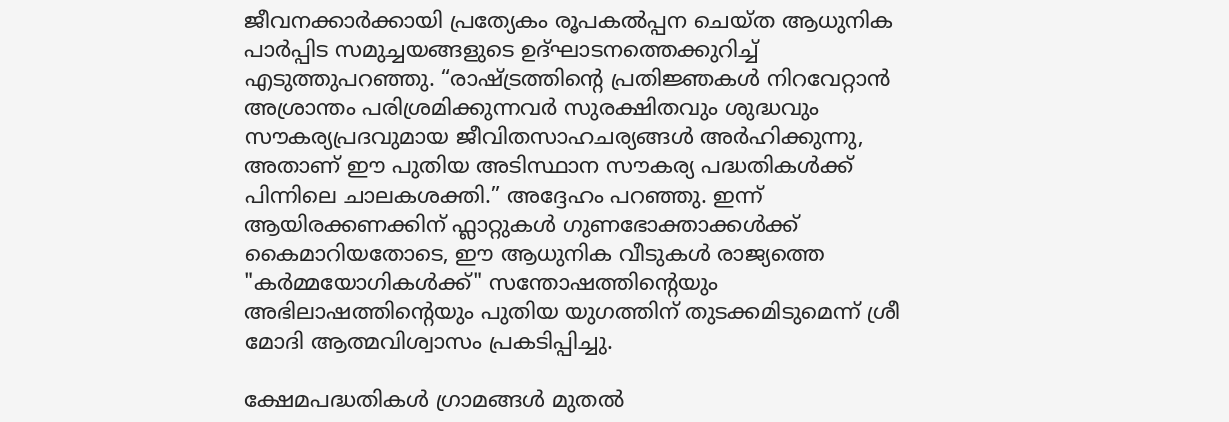ജീവനക്കാർക്കായി പ്രത്യേകം രൂപകൽപ്പന ചെയ്ത ആധുനിക പാർപ്പിട സമുച്ചയങ്ങളുടെ ഉദ്ഘാടനത്തെക്കുറിച്ച് എടുത്തുപറഞ്ഞു. “രാഷ്ട്രത്തിന്റെ പ്രതിജ്ഞകൾ നിറവേറ്റാൻ അശ്രാന്തം പരിശ്രമിക്കുന്നവർ സുരക്ഷിതവും ശുദ്ധവും സൗകര്യപ്രദവുമായ ജീവിതസാഹചര്യങ്ങൾ അർഹിക്കുന്നു, അതാണ് ഈ പുതിയ അടിസ്ഥാന സൗകര്യ പദ്ധതികൾക്ക് പിന്നിലെ ചാലകശക്തി.” അദ്ദേഹം പറഞ്ഞു. ഇന്ന് ആയിരക്കണക്കിന് ഫ്ലാറ്റുകൾ ഗുണഭോക്താക്കൾക്ക് കൈമാറിയതോടെ, ഈ ആധുനിക വീടുകൾ രാജ്യത്തെ "കർമ്മയോഗികൾക്ക്" സന്തോഷത്തിന്റെയും അഭിലാഷത്തിന്റെയും പുതിയ യുഗത്തിന് തുടക്കമിടുമെന്ന് ശ്രീ മോദി ആത്മവിശ്വാസം പ്രകടിപ്പിച്ചു.

ക്ഷേമപദ്ധതികൾ ഗ്രാമങ്ങൾ മുതൽ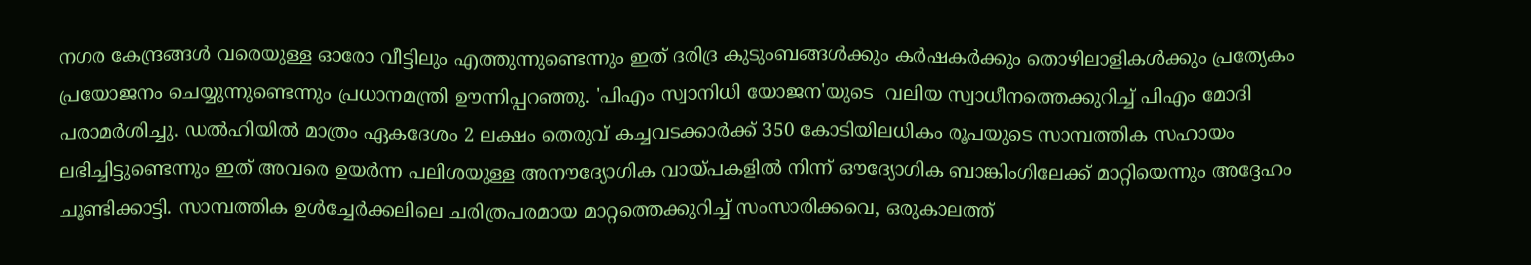നഗര കേന്ദ്രങ്ങൾ വരെയുള്ള ഓരോ വീട്ടിലും എത്തുന്നുണ്ടെന്നും ഇത് ദരിദ്ര കുടുംബങ്ങൾക്കും കർഷകർക്കും തൊഴിലാളികൾക്കും പ്രത്യേകം പ്രയോജനം ചെയ്യുന്നുണ്ടെന്നും പ്രധാനമന്ത്രി ഊന്നിപ്പറഞ്ഞു. 'പിഎം സ്വാനിധി യോജന'യുടെ  വലിയ സ്വാധീനത്തെക്കുറിച്ച് പിഎം മോദി പരാമർശിച്ചു. ഡൽഹിയിൽ മാത്രം ഏകദേശം 2 ലക്ഷം തെരുവ് കച്ചവടക്കാർക്ക് 350 കോടിയിലധികം രൂപയുടെ സാമ്പത്തിക സഹായം ലഭിച്ചിട്ടുണ്ടെന്നും ഇത് അവരെ ഉയർന്ന പലിശയുള്ള അനൗദ്യോഗിക വായ്പകളിൽ നിന്ന് ഔദ്യോഗിക ബാങ്കിംഗിലേക്ക് മാറ്റിയെന്നും അദ്ദേഹം ചൂണ്ടിക്കാട്ടി. സാമ്പത്തിക ഉൾച്ചേർക്കലിലെ ചരിത്രപരമായ മാറ്റത്തെക്കുറിച്ച് സംസാരിക്കവെ, ഒരുകാലത്ത്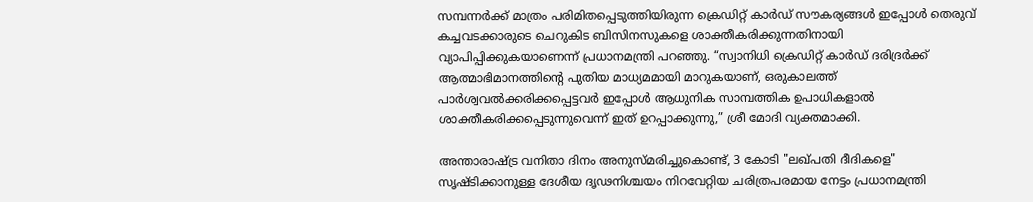സമ്പന്നർക്ക് മാത്രം പരിമിതപ്പെടുത്തിയിരുന്ന ക്രെഡിറ്റ് കാർഡ് സൗകര്യങ്ങൾ ഇപ്പോൾ തെരുവ് കച്ചവടക്കാരുടെ ചെറുകിട ബിസിനസുകളെ ശാക്തീകരിക്കുന്നതിനായി വ്യാപിപ്പിക്കുകയാണെന്ന് പ്രധാനമന്ത്രി പറഞ്ഞു. “സ്വാനിധി ക്രെഡിറ്റ് കാർഡ് ദരിദ്രർക്ക് ആത്മാഭിമാനത്തിന്റെ പുതിയ മാധ്യമമായി മാറുകയാണ്, ഒരുകാലത്ത് പാർശ്വവൽക്കരിക്കപ്പെട്ടവർ ഇപ്പോൾ ആധുനിക സാമ്പത്തിക ഉപാധികളാൽ ശാക്തീകരിക്കപ്പെടുന്നുവെന്ന് ഇത് ഉറപ്പാക്കുന്നു,” ശ്രീ മോദി വ്യക്തമാക്കി.

അന്താരാഷ്ട്ര വനിതാ ദിനം അനുസ്മരിച്ചുകൊണ്ട്, 3 കോടി "ലഖ്പതി ദീദികളെ" സൃഷ്ടിക്കാനുള്ള ദേശീയ ദൃഢനിശ്ചയം നിറവേറ്റിയ ചരിത്രപരമായ നേട്ടം പ്രധാനമന്ത്രി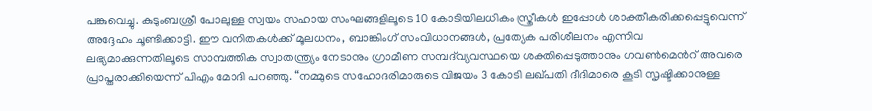പങ്കുവെച്ചു. കുടുംബശ്രീ പോലുള്ള സ്വയം സഹായ സംഘങ്ങളിലൂടെ 10 കോടിയിലധികം സ്ത്രീകൾ ഇപ്പോൾ ശാക്തീകരിക്കപ്പെട്ടുവെന്ന് അദ്ദേഹം ചൂണ്ടിക്കാട്ടി. ഈ വനിതകൾക്ക് മൂലധനം, ബാങ്കിംഗ് സംവിധാനങ്ങൾ, പ്രത്യേക പരിശീലനം എന്നിവ ലഭ്യമാക്കുന്നതിലൂടെ സാമ്പത്തിക സ്വാതന്ത്ര്യം നേടാനും ഗ്രാമീണ സമ്പദ്‌വ്യവസ്ഥയെ ശക്തിപ്പെടുത്താനും ഗവൺമെൻറ് അവരെ പ്രാപ്തരാക്കിയെന്ന് പിഎം മോദി പറഞ്ഞു. “നമ്മുടെ സഹോദരിമാരുടെ വിജയം 3 കോടി ലഖ്പതി ദീദിമാരെ കൂടി സൃഷ്ടിക്കാനുള്ള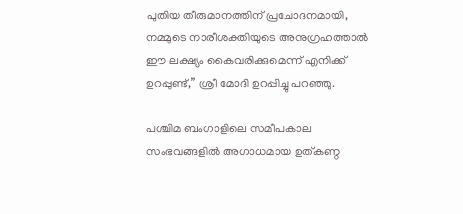പുതിയ തീരുമാനത്തിന് പ്രചോദനമായി, നമ്മുടെ നാരീശക്തിയുടെ അനുഗ്രഹത്താൽ ഈ ലക്ഷ്യം കൈവരിക്കുമെന്ന് എനിക്ക് ഉറപ്പുണ്ട്,” ശ്രീ മോദി ഉറപ്പിച്ചു പറഞ്ഞു.

പശ്ചിമ ബംഗാളിലെ സമീപകാല സംഭവങ്ങളിൽ അഗാധമായ ഉത്കണ്ഠ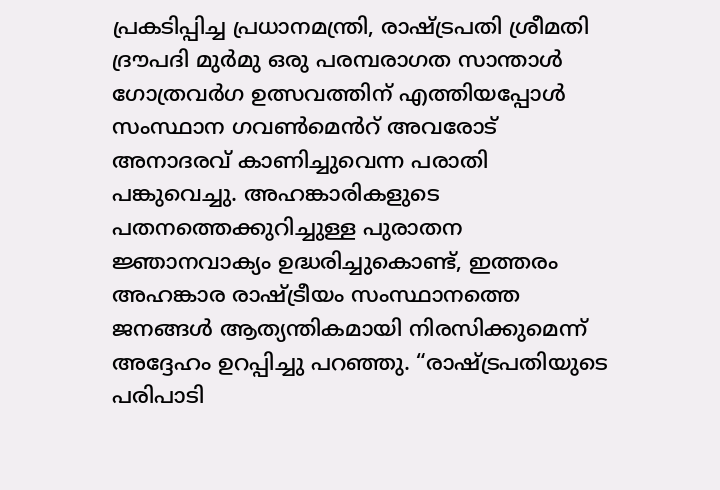പ്രകടിപ്പിച്ച പ്രധാനമന്ത്രി, രാഷ്ട്രപതി ശ്രീമതി ദ്രൗപദി മുർമു ഒരു പരമ്പരാഗത സാന്താൾ ഗോത്രവർഗ ഉത്സവത്തിന് എത്തിയപ്പോൾ സംസ്ഥാന ഗവൺമെൻറ് അവരോട് അനാദരവ് കാണിച്ചുവെന്ന പരാതി പങ്കുവെച്ചു. അഹങ്കാരികളുടെ പതനത്തെക്കുറിച്ചുള്ള പുരാതന ജ്ഞാനവാക്യം ഉദ്ധരിച്ചുകൊണ്ട്, ഇത്തരം അഹങ്കാര രാഷ്ട്രീയം സംസ്ഥാനത്തെ ജനങ്ങൾ ആത്യന്തികമായി നിരസിക്കുമെന്ന് അദ്ദേഹം ഉറപ്പിച്ചു പറഞ്ഞു. “രാഷ്ട്രപതിയുടെ പരിപാടി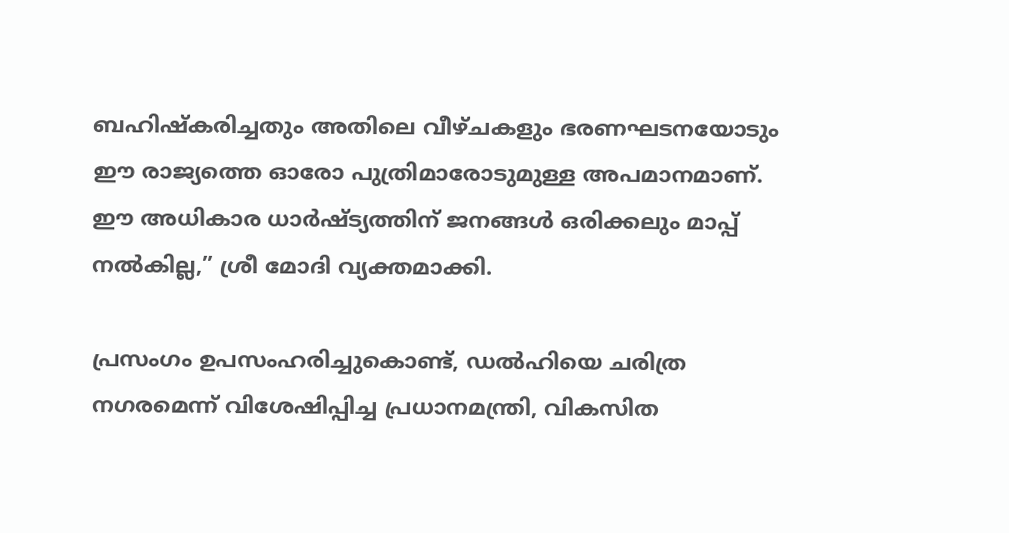ബഹിഷ്കരിച്ചതും അതിലെ വീഴ്ചകളും ഭരണഘടനയോടും ഈ രാജ്യത്തെ ഓരോ പുത്രിമാരോടുമുള്ള അപമാനമാണ്. ഈ അധികാര ധാർഷ്ട്യത്തിന് ജനങ്ങൾ ഒരിക്കലും മാപ്പ് നൽകില്ല,” ശ്രീ മോദി വ്യക്തമാക്കി.

പ്രസംഗം ഉപസംഹരിച്ചുകൊണ്ട്, ഡൽഹിയെ ചരിത്ര നഗരമെന്ന് വിശേഷിപ്പിച്ച പ്രധാനമന്ത്രി, വികസിത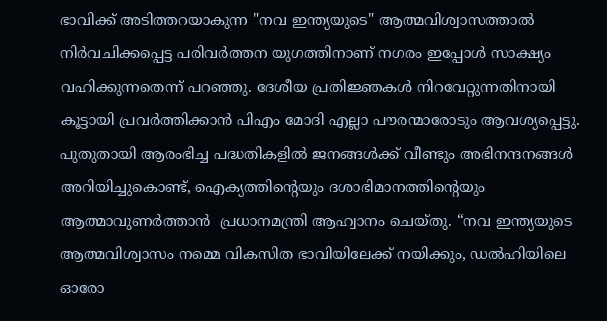ഭാവിക്ക് അടിത്തറയാകുന്ന "നവ ഇന്ത്യയുടെ" ആത്മവിശ്വാസത്താൽ നിർവചിക്കപ്പെട്ട പരിവർത്തന യുഗത്തിനാണ് നഗരം ഇപ്പോൾ സാക്ഷ്യം വഹിക്കുന്നതെന്ന് പറഞ്ഞു. ദേശീയ പ്രതിജ്ഞകൾ നിറവേറ്റുന്നതിനായി കൂട്ടായി പ്രവർത്തിക്കാൻ പിഎം മോദി എല്ലാ പൗരന്മാരോടും ആവശ്യപ്പെട്ടു. പുതുതായി ആരംഭിച്ച പദ്ധതികളിൽ ജനങ്ങൾക്ക് വീണ്ടും അഭിനന്ദനങ്ങൾ അറിയിച്ചുകൊണ്ട്, ഐക്യത്തിന്റെയും ദശാഭിമാനത്തിന്റെയും ആത്മാവുണർത്താൻ  പ്രധാനമന്ത്രി ആഹ്വാനം ചെയ്തു. “നവ ഇന്ത്യയുടെ ആത്മവിശ്വാസം നമ്മെ വികസിത ഭാവിയിലേക്ക് നയിക്കും, ഡൽഹിയിലെ ഓരോ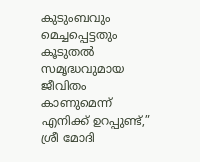കുടുംബവും മെച്ചപ്പെട്ടതും കൂടുതൽ സമൃദ്ധവുമായ ജീവിതം കാണുമെന്ന് എനിക്ക് ഉറപ്പുണ്ട്,” ശ്രീ മോദി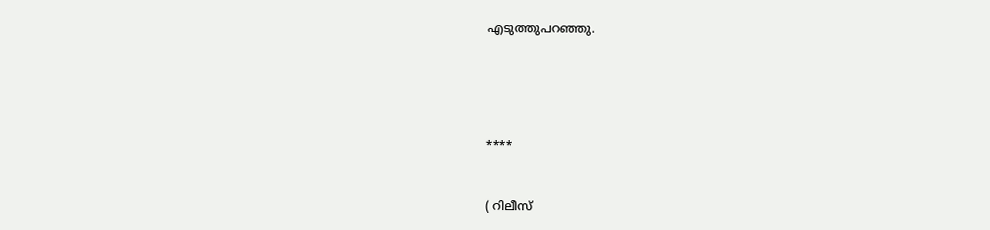എടുത്തുപറഞ്ഞു.





****


( റിലീസ്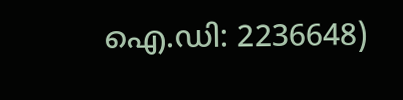ഐ.ഡി: 2236648)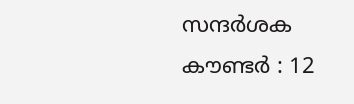സന്ദര്‍ശക കൗണ്ടര്‍ : 12